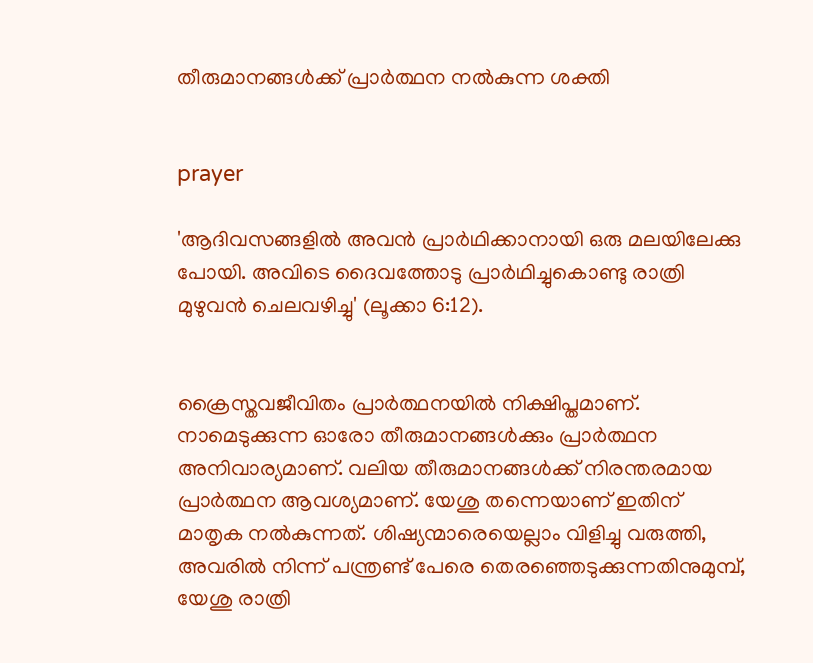തീരുമാനങ്ങള്‍ക്ക് പ്രാര്‍ത്ഥന നല്‍കുന്ന ശക്തി


prayer

'ആദിവസങ്ങളില്‍ അവന്‍ പ്രാര്‍ഥിക്കാനായി ഒരു മലയിലേക്കു പോയി. അവിടെ ദൈവത്തോടു പ്രാര്‍ഥിച്ചുകൊണ്ടു രാത്രി മുഴുവന്‍ ചെലവഴിച്ചു' (ലൂക്കാ 6:12).


ക്രൈസ്തവജീവിതം പ്രാര്‍ത്ഥനയില്‍ നിക്ഷിപ്തമാണ്. നാമെടുക്കുന്ന ഓരോ തീരുമാനങ്ങള്‍ക്കും പ്രാര്‍ത്ഥന അനിവാര്യമാണ്. വലിയ തീരുമാനങ്ങള്‍ക്ക് നിരന്തരമായ പ്രാര്‍ത്ഥന ആവശ്യമാണ്. യേശു തന്നെയാണ് ഇതിന് മാതൃക നല്‍കുന്നത്. ശിഷ്യന്മാരെയെല്ലാം വിളിച്ചു വരുത്തി, അവരില്‍ നിന്ന് പന്ത്രണ്ട് പേരെ തെരഞ്ഞെടുക്കുന്നതിനുമുമ്പ്, യേശു രാത്രി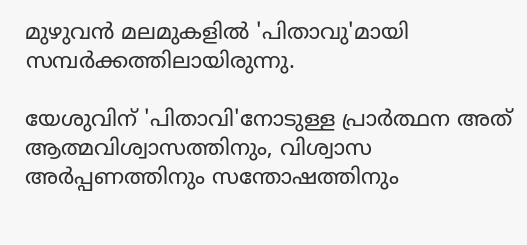മുഴുവന്‍ മലമുകളില്‍ 'പിതാവു'മായി സമ്പര്‍ക്കത്തിലായിരുന്നു.

യേശുവിന് 'പിതാവി'നോടുള്ള പ്രാര്‍ത്ഥന അത് ആത്മവിശ്വാസത്തിനും, വിശ്വാസ അര്‍പ്പണത്തിനും സന്തോഷത്തിനും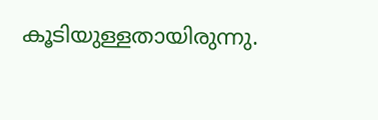കൂടിയുള്ളതായിരുന്നു.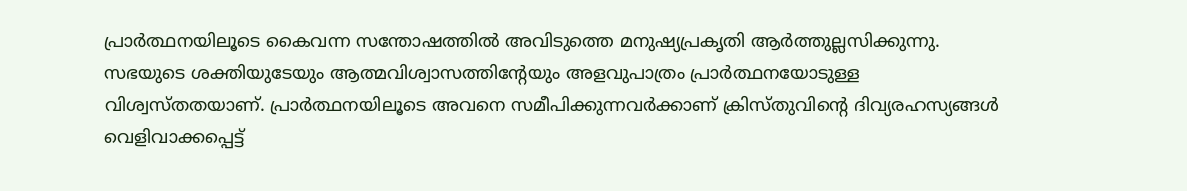പ്രാര്‍ത്ഥനയിലൂടെ കൈവന്ന സന്തോഷത്തില്‍ അവിടുത്തെ മനുഷ്യപ്രകൃതി ആര്‍ത്തുല്ലസിക്കുന്നു. സഭയുടെ ശക്തിയുടേയും ആത്മവിശ്വാസത്തിന്റേയും അളവുപാത്രം പ്രാര്‍ത്ഥനയോടുള്ള വിശ്വസ്തതയാണ്. പ്രാര്‍ത്ഥനയിലൂടെ അവനെ സമീപിക്കുന്നവര്‍ക്കാണ് ക്രിസ്തുവിന്റെ ദിവ്യരഹസ്യങ്ങള്‍ വെളിവാക്കപ്പെട്ട്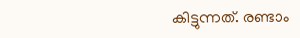കിട്ടുന്നത്. രണ്ടാം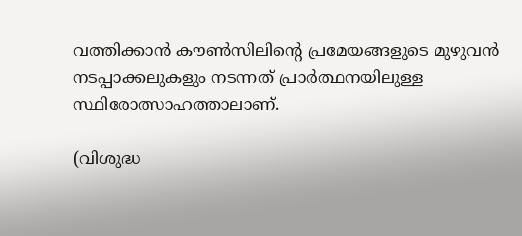വത്തിക്കാന്‍ കൗണ്‍സിലിന്റെ പ്രമേയങ്ങളുടെ മുഴുവന്‍ നടപ്പാക്കലുകളും നടന്നത് പ്രാര്‍ത്ഥനയിലുള്ള സ്ഥിരോത്സാഹത്താലാണ്.

(വിശുദ്ധ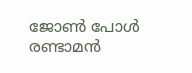ജോണ്‍ പോള്‍ രണ്ടാമന്‍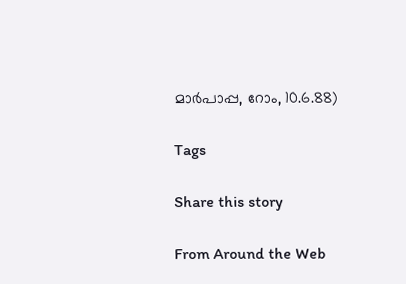മാര്‍പാപ്പ, റോം, 10.6.88)

Tags

Share this story

From Around the Web